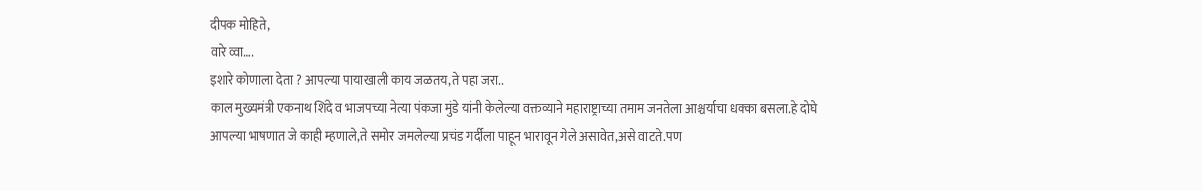दीपक मोहिते,
वारे व्वा….
इशारे कोणाला देता ? आपल्या पायाखाली काय जळतय,ते पहा जरा..
काल मुख्यमंत्री एकनाथ शिंदे व भाजपच्या नेत्या पंकजा मुंडे यांनी केलेल्या वक्तव्याने महाराष्ट्राच्या तमाम जनतेला आश्चर्याचा धक्का बसला.हे दोघे आपल्या भाषणात जे काही म्हणाले,ते समोर जमलेल्या प्रचंड गर्दीला पाहून भारावून गेले असावेत,असे वाटते.पण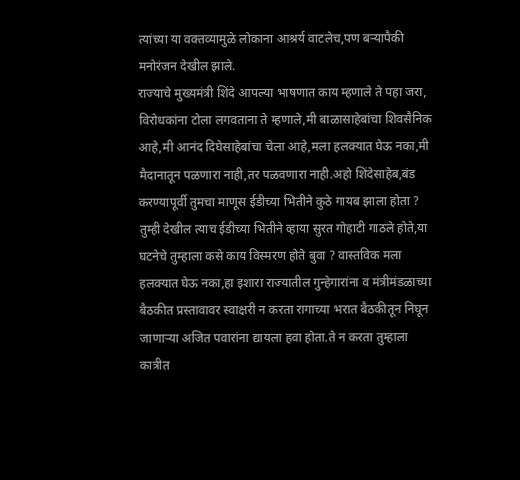त्यांच्या या वक्तव्यामुळे लोकाना आश्रर्य वाटलेच,पण बऱ्यापैकी मनोरंजन देखील झाले.
राज्याचे मुख्यमंत्री शिंदे आपल्या भाषणात काय म्हणाले ते पहा जरा, विरोधकांना टोला लगवताना ते म्हणाले,मी बाळासाहेबांचा शिवसैनिक आहे,मी आनंद दिघेसाहेबांचा चेला आहे,मला हलक्यात घेऊ नका,मी मैदानातून पळणारा नाही,तर पळवणारा नाही.अहो शिंदेसाहेब,बंड करण्यापूर्वी तुमचा माणूस ईडीच्या भितीने कुठे गायब झाला होता ? तुम्ही देखील त्याच ईडीच्या भितीने व्हाया सुरत गोहाटी गाठले होते,या घटनेचे तुम्हाला कसे काय विस्मरण होते बुवा ? वास्तविक मला हलक्यात घेऊ नका,हा इशारा राज्यातील गुन्हेगारांना व मंत्रीमंडळाच्या बैठकीत प्रस्तावावर स्वाक्षरी न करता रागाच्या भरात बैठकीतून निघून जाणाऱ्या अजित पवारांना द्यायला हवा होता.ते न करता तुम्हाला कात्रीत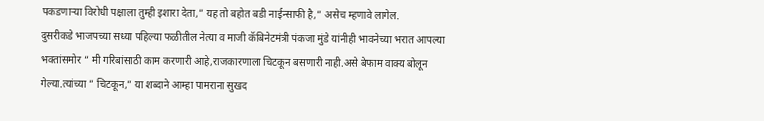पकडणाऱ्या विरोधी पक्षाला तुम्ही इशारा देता,” यह तो बहोत बडी नाईन्साफी है,” असेच म्हणावे लागेल.
दुसरीकडे भाजपच्या सध्या पहिल्या फळीतील नेत्या व माजी कॅबिनेटमंत्री पंकजा मुंडे यांनीही भावनेच्या भरात आपल्या भक्तांसमोर ” मी गरिबांसाठी काम करणारी आहे,राजकारणाला चिटकून बसणारी नाही.असे बेफाम वाक्य बोलून गेल्या.त्यांच्या ” चिटकून,” या शब्दाने आम्हा पामराना सुखद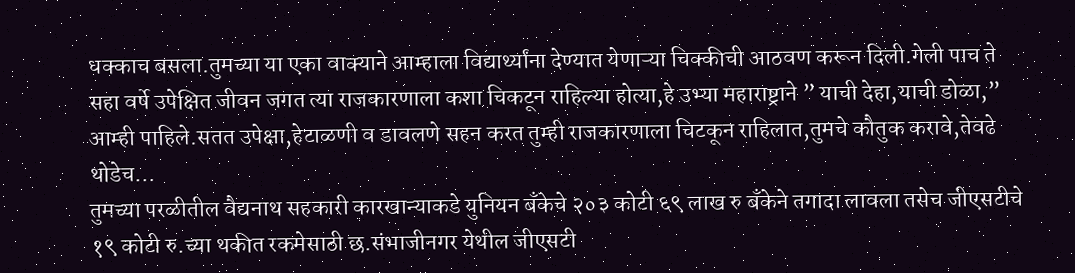धक्काच बसला.तुमच्या या एका वाक्याने आम्हाला विद्यार्थ्यांना देण्यात येणाऱ्या चिक्कीची आठवण करून दिली.गेली पाच ते सहा वर्षे उपेक्षित जीवन जगत त्या राजकारणाला कशा चिकटून राहिल्या होत्या,हे उभ्या महाराष्ट्राने ” याची देहा,याची डोळा,” आम्ही पाहिले.सतत उपेक्षा,हेटाळणी व डावलणे सहन करत तुम्ही राजकारणाला चिटकून राहिलात,तुमचे कौतुक करावे,तेवढे थोडेच…
तुमच्या परळीतील वैद्यनाथ सहकारी कारखान्याकडे युनियन बँकेचे २०३ कोटी ६९ लाख रु बॅंकेने तगादा लावला तसेच जीएसटीचे १९ कोटी रु.च्या थकीत रकमेसाठी छ.संभाजीनगर येथील जीएसटी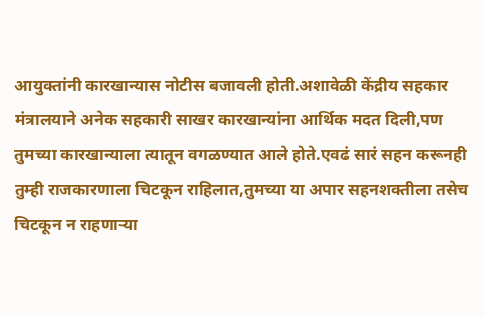आयुक्तांनी कारखान्यास नोटीस बजावली होती.अशावेळी केंद्रीय सहकार मंत्रालयाने अनेक सहकारी साखर कारखान्यांना आर्थिक मदत दिली,पण तुमच्या कारखान्याला त्यातून वगळण्यात आले होते.एवढं सारं सहन करूनही तुम्ही राजकारणाला चिटकून राहिलात,तुमच्या या अपार सहनशक्तीला तसेच चिटकून न राहणाऱ्या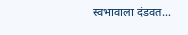स्वभावाला दंडवत…